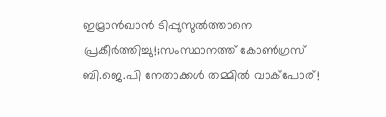ഇമ്രാൻഖാൻ ടിപ്പുസുൽത്താനെ പ്രകീർത്തിച്ചു!;സംസ്ഥാനത്ത് കോൺഗ്രസ് ബി.ജെ.പി നേതാക്കൾ തമ്മിൽ വാക്‌പോര്!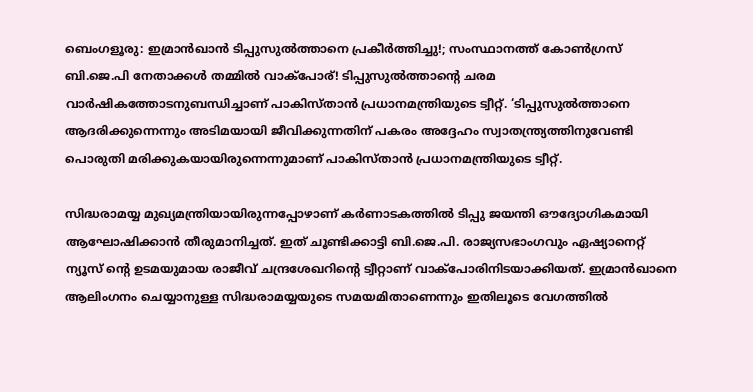ബെംഗളൂരു: ഇമ്രാൻഖാൻ ടിപ്പുസുൽത്താനെ പ്രകീർത്തിച്ചു!; സംസ്ഥാനത്ത് കോൺഗ്രസ് ബി.ജെ.പി നേതാക്കൾ തമ്മിൽ വാക്‌പോര്! ടിപ്പുസുൽത്താന്റെ ചരമ വാർഷികത്തോടനുബന്ധിച്ചാണ് പാകിസ്താൻ പ്രധാനമന്ത്രിയുടെ ട്വീറ്റ്. ‘ടിപ്പുസുൽത്താനെ ആദരിക്കുന്നെന്നും അടിമയായി ജീവിക്കുന്നതിന് പകരം അദ്ദേഹം സ്വാതന്ത്ര്യത്തിനുവേണ്ടി പൊരുതി മരിക്കുകയായിരുന്നെന്നുമാണ് പാകിസ്താൻ പ്രധാനമന്ത്രിയുടെ ട്വീറ്റ്.

സിദ്ധരാമയ്യ മുഖ്യമന്ത്രിയായിരുന്നപ്പോഴാണ് കർണാടകത്തിൽ ടിപ്പു ജയന്തി ഔദ്യോഗികമായി ആഘോഷിക്കാൻ തീരുമാനിച്ചത്. ഇത് ചൂണ്ടിക്കാട്ടി ബി.ജെ.പി. രാജ്യസഭാംഗവും ഏഷ്യാനെറ്റ്‌ ന്യൂസ്‌ ന്റെ ഉടമയുമായ രാജീവ് ചന്ദ്രശേഖറിന്റെ ട്വീറ്റാണ് വാക്‌പോരിനിടയാക്കിയത്. ഇമ്രാൻഖാനെ ആലിംഗനം ചെയ്യാനുള്ള സിദ്ധരാമയ്യയുടെ സമയമിതാണെന്നും ഇതിലൂടെ വേഗത്തിൽ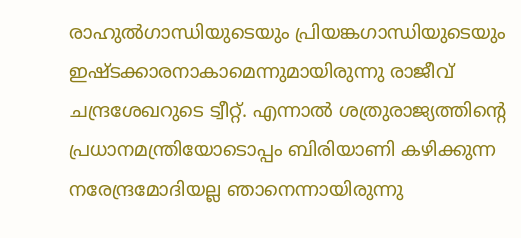രാഹുൽഗാന്ധിയുടെയും പ്രിയങ്കഗാന്ധിയുടെയും ഇഷ്ടക്കാരനാകാമെന്നുമായിരുന്നു രാജീവ് ചന്ദ്രശേഖറുടെ ട്വീറ്റ്. എന്നാൽ ശത്രുരാജ്യത്തിന്റെ പ്രധാനമന്ത്രിയോടൊപ്പം ബിരിയാണി കഴിക്കുന്ന നരേന്ദ്രമോദിയല്ല ഞാനെന്നായിരുന്നു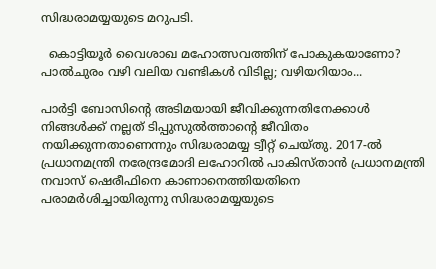സിദ്ധരാമയ്യയുടെ മറുപടി.

  കൊട്ടിയൂർ വൈശാഖ മഹോത്സവത്തിന് പോകുകയാണോ? പാൽചുരം വഴി വലിയ വണ്ടികൾ വിടില്ല; വഴിയറിയാം...

പാർട്ടി ബോസിന്റെ അടിമയായി ജീവിക്കുന്നതിനേക്കാൾ നിങ്ങൾക്ക് നല്ലത് ടിപ്പുസുൽത്താന്റെ ജീവിതം നയിക്കുന്നതാണെന്നും സിദ്ധരാമയ്യ ട്വീറ്റ് ചെയ്തു. 2017-ൽ പ്രധാനമന്ത്രി നരേന്ദ്രമോദി ലഹോറിൽ പാകിസ്താൻ പ്രധാനമന്ത്രി നവാസ് ഷെരീഫിനെ കാണാനെത്തിയതിനെ പരാമർശിച്ചായിരുന്നു സിദ്ധരാമയ്യയുടെ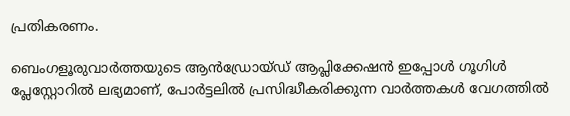പ്രതികരണം.

ബെംഗളൂരുവാർത്തയുടെ ആൻഡ്രോയ്ഡ് ആപ്ലിക്കേഷൻ ഇപ്പോൾ ഗൂഗിൾ പ്ലേസ്റ്റോറിൽ ലഭ്യമാണ്, പോർട്ടലിൽ പ്രസിദ്ധീകരിക്കുന്ന വാർത്തകൾ വേഗത്തിൽ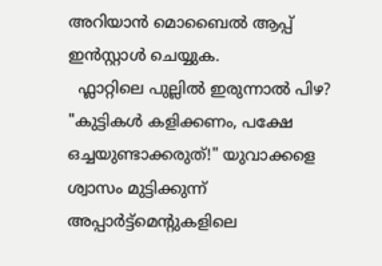അറിയാൻ മൊബൈൽ ആപ്പ് ഇൻസ്റ്റാൾ ചെയ്യുക.
  ഫ്ലാറ്റിലെ പുല്ലിൽ ഇരുന്നാൽ പിഴ? "കുട്ടികൾ കളിക്കണം, പക്ഷേ ഒച്ചയുണ്ടാക്കരുത്!" യുവാക്കളെ ശ്വാസം മുട്ടിക്കുന്ന് അപ്പാർട്ട്മെന്റുകളിലെ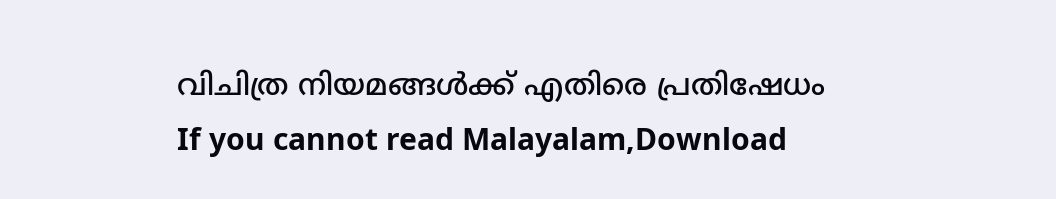വിചിത്ര നിയമങ്ങൾക്ക് എതിരെ പ്രതിഷേധം
If you cannot read Malayalam,Download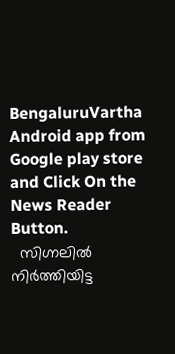BengaluruVartha Android app from Google play store and Click On the News Reader Button.
  സിഗ്നലിൽ നിർത്തിയിട്ട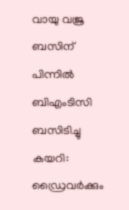വായു വജ്ര ബസിന് പിന്നിൽ ബിഎംടിസി ബസിടിച്ചു കയറി: ഡ്രൈവർക്കും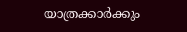യാത്രക്കാർക്കും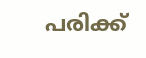പരിക്ക്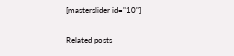[masterslider id="10"]

Related posts